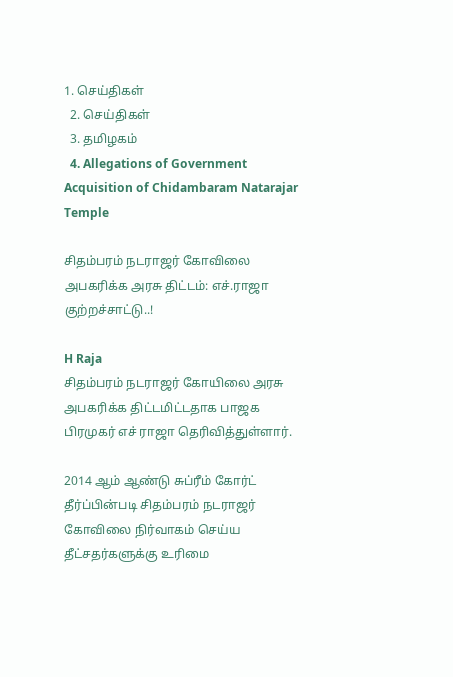1. செய்திகள்
  2. செய்திகள்
  3. த‌மிழக‌ம்
  4. Allegations of Government Acquisition of Chidambaram Natarajar Temple

சிதம்பரம் நடராஜர் கோவிலை அபகரிக்க அரசு திட்டம்: எச்.ராஜா குற்றச்சாட்டு..!

H Raja
சிதம்பரம் நடராஜர் கோயிலை அரசு அபகரிக்க திட்டமிட்டதாக பாஜக பிரமுகர் எச் ராஜா தெரிவித்துள்ளார்.

2014 ஆம் ஆண்டு சுப்ரீம் கோர்ட் தீர்ப்பின்படி சிதம்பரம் நடராஜர் கோவிலை நிர்வாகம் செய்ய தீட்சதர்களுக்கு உரிமை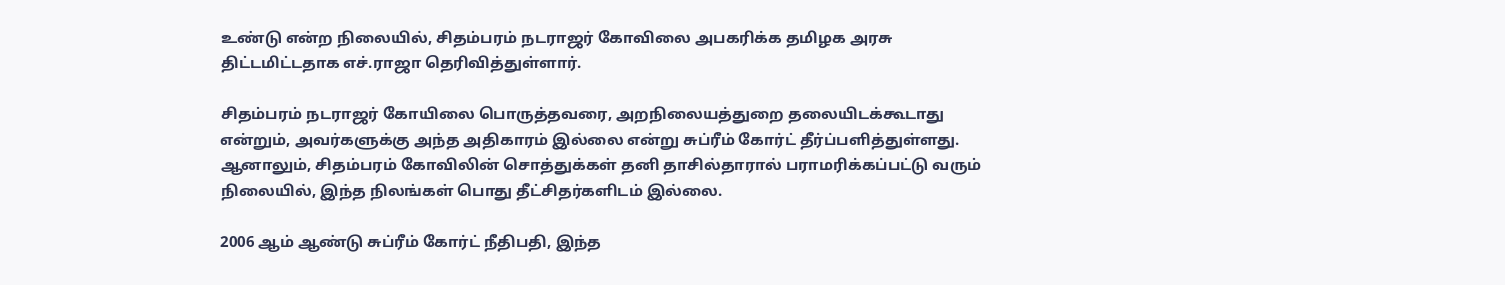உண்டு என்ற நிலையில், சிதம்பரம் நடராஜர் கோவிலை அபகரிக்க தமிழக அரசு திட்டமிட்டதாக எச்.ராஜா தெரிவித்துள்ளார்.

சிதம்பரம் நடராஜர் கோயிலை பொருத்தவரை, அறநிலையத்துறை தலையிடக்கூடாது என்றும், அவர்களுக்கு அந்த அதிகாரம் இல்லை என்று சுப்ரீம் கோர்ட் தீர்ப்பளித்துள்ளது. ஆனாலும், சிதம்பரம் கோவிலின் சொத்துக்கள் தனி தாசில்தாரால் பராமரிக்கப்பட்டு வரும் நிலையில், இந்த நிலங்கள் பொது தீட்சிதர்களிடம் இல்லை.

2006 ஆம் ஆண்டு சுப்ரீம் கோர்ட் நீதிபதி, இந்த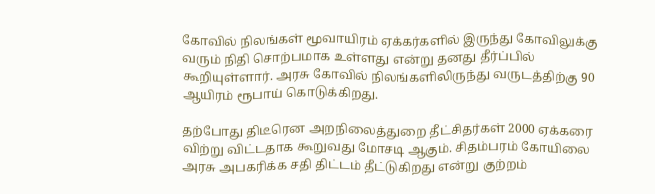கோவில் நிலங்கள் மூவாயிரம் ஏக்கர்களில் இருந்து கோவிலுக்கு வரும் நிதி சொற்பமாக உள்ளது என்று தனது தீர்ப்பில் கூறியுள்ளார். அரசு கோவில் நிலங்களிலிருந்து வருடத்திற்கு 90 ஆயிரம் ரூபாய் கொடுக்கிறது.

தற்போது திடீரென அறநிலைத்துறை தீட்சிதர்கள் 2000 ஏக்கரை விற்று விட்டதாக கூறுவது மோசடி ஆகும். சிதம்பரம் கோயிலை அரசு அபகரிக்க சதி திட்டம் தீட்டுகிறது என்று குற்றம்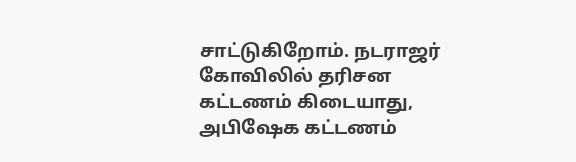சாட்டுகிறோம். நடராஜர் கோவிலில் தரிசன கட்டணம் கிடையாது, அபிஷேக கட்டணம்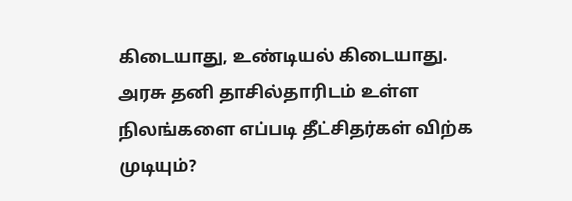கிடையாது, உண்டியல் கிடையாது. அரசு தனி தாசில்தாரிடம் உள்ள நிலங்களை எப்படி தீட்சிதர்கள் விற்க முடியும்?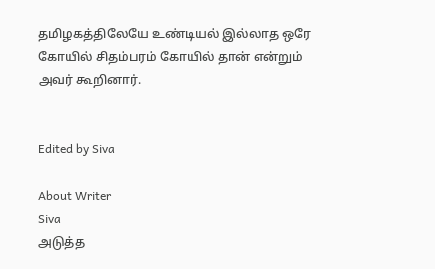தமிழகத்திலேயே உண்டியல் இல்லாத ஒரே கோயில் சிதம்பரம் கோயில் தான் என்றும் அவர் கூறினார்.


Edited by Siva

About Writer
Siva
அடுத்த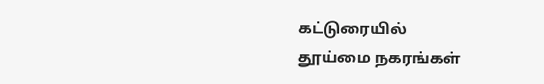கட்டுரையில்
தூய்மை நகரங்கள்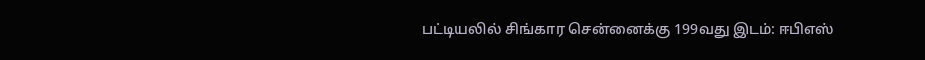பட்டியலில் சிங்கார சென்னைக்கு 199வது இடம்: ஈபிஎஸ்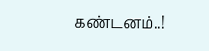கண்டனம்..!